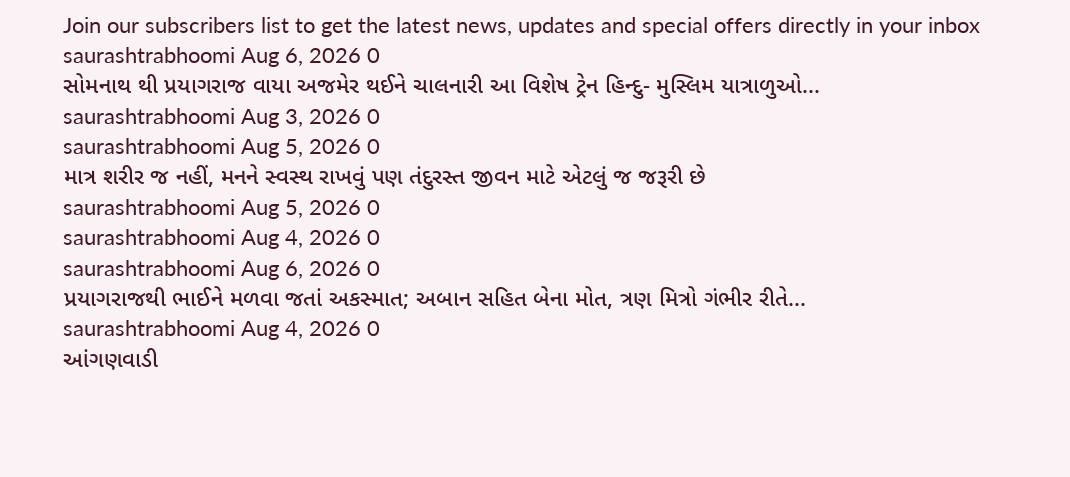Join our subscribers list to get the latest news, updates and special offers directly in your inbox
saurashtrabhoomi Aug 6, 2026 0
સોમનાથ થી પ્રયાગરાજ વાયા અજમેર થઈને ચાલનારી આ વિશેષ ટ્રેન હિન્દુ- મુસ્લિમ યાત્રાળુઓ...
saurashtrabhoomi Aug 3, 2026 0
saurashtrabhoomi Aug 5, 2026 0
માત્ર શરીર જ નહીં, મનને સ્વસ્થ રાખવું પણ તંદુરસ્ત જીવન માટે એટલું જ જરૂરી છે
saurashtrabhoomi Aug 5, 2026 0
saurashtrabhoomi Aug 4, 2026 0
saurashtrabhoomi Aug 6, 2026 0
પ્રયાગરાજથી ભાઈને મળવા જતાં અકસ્માત; અબાન સહિત બેના મોત, ત્રણ મિત્રો ગંભીર રીતે...
saurashtrabhoomi Aug 4, 2026 0
આંગણવાડી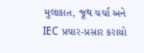મુલાકાત, જૂથ ચર્ચા અને IEC પ્રચાર-પ્રસાર કરાયો